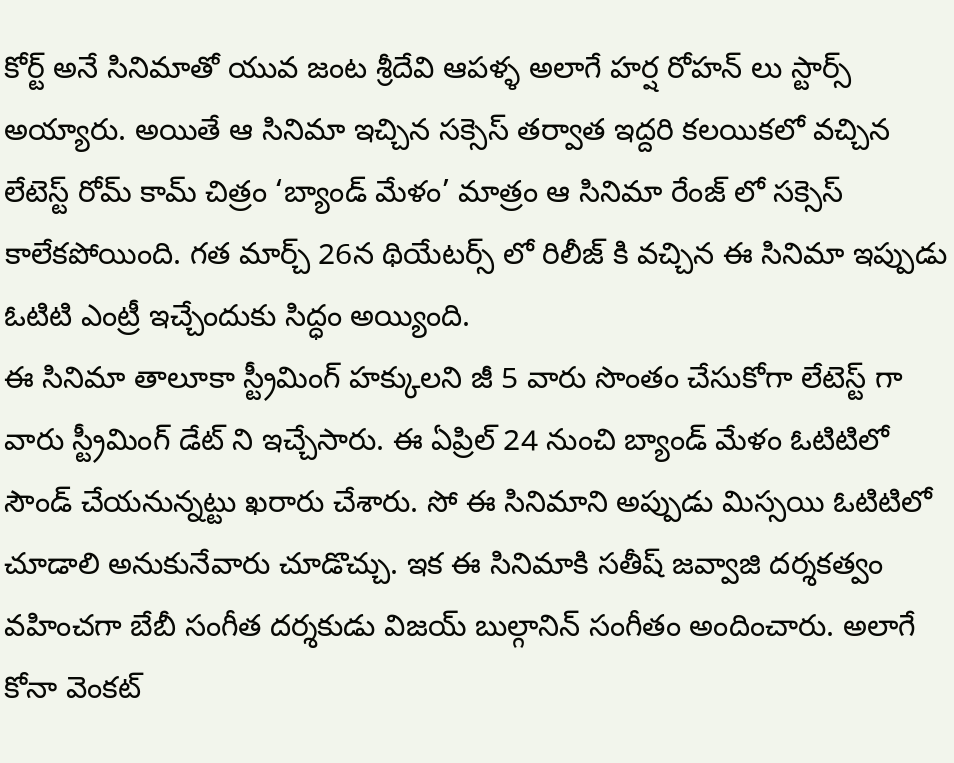కోర్ట్ అనే సినిమాతో యువ జంట శ్రీదేవి ఆపళ్ళ అలాగే హర్ష రోహన్ లు స్టార్స్ అయ్యారు. అయితే ఆ సినిమా ఇచ్చిన సక్సెస్ తర్వాత ఇద్దరి కలయికలో వచ్చిన లేటెస్ట్ రోమ్ కామ్ చిత్రం ‘బ్యాండ్ మేళం’ మాత్రం ఆ సినిమా రేంజ్ లో సక్సెస్ కాలేకపోయింది. గత మార్చ్ 26న థియేటర్స్ లో రిలీజ్ కి వచ్చిన ఈ సినిమా ఇప్పుడు ఓటిటి ఎంట్రీ ఇచ్చేందుకు సిద్ధం అయ్యింది.
ఈ సినిమా తాలూకా స్ట్రీమింగ్ హక్కులని జీ 5 వారు సొంతం చేసుకోగా లేటెస్ట్ గా వారు స్ట్రీమింగ్ డేట్ ని ఇచ్చేసారు. ఈ ఏప్రిల్ 24 నుంచి బ్యాండ్ మేళం ఓటిటిలో సౌండ్ చేయనున్నట్టు ఖరారు చేశారు. సో ఈ సినిమాని అప్పుడు మిస్సయి ఓటిటిలో చూడాలి అనుకునేవారు చూడొచ్చు. ఇక ఈ సినిమాకి సతీష్ జవ్వాజి దర్శకత్వం వహించగా బేబీ సంగీత దర్శకుడు విజయ్ బుల్గానిన్ సంగీతం అందించారు. అలాగే కోనా వెంకట్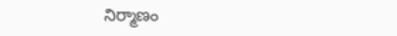నిర్మాణం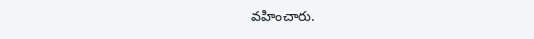వహించారు.